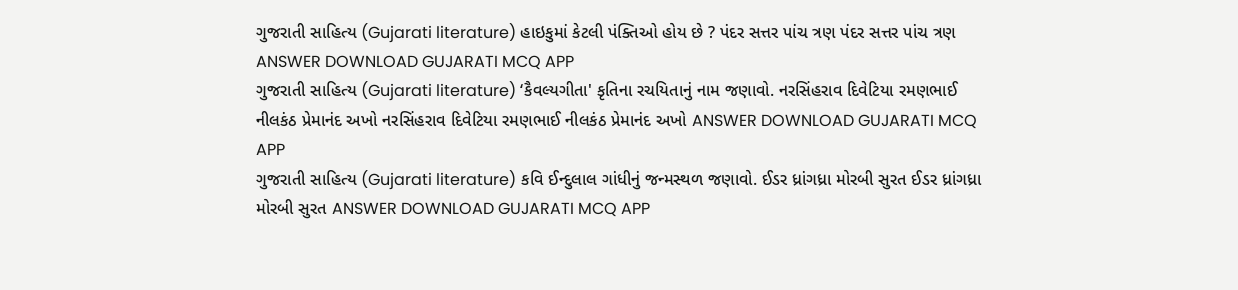ગુજરાતી સાહિત્ય (Gujarati literature) હાઇકુમાં કેટલી પંક્તિઓ હોય છે ? પંદર સત્તર પાંચ ત્રણ પંદર સત્તર પાંચ ત્રણ ANSWER DOWNLOAD GUJARATI MCQ APP
ગુજરાતી સાહિત્ય (Gujarati literature) ‘કૈવલ્યગીતા' કૃતિના રચયિતાનું નામ જણાવો. નરસિંહરાવ દિવેટિયા રમણભાઈ નીલકંઠ પ્રેમાનંદ અખો નરસિંહરાવ દિવેટિયા રમણભાઈ નીલકંઠ પ્રેમાનંદ અખો ANSWER DOWNLOAD GUJARATI MCQ APP
ગુજરાતી સાહિત્ય (Gujarati literature) કવિ ઈન્દુલાલ ગાંધીનું જન્મસ્થળ જણાવો. ઈડર ધ્રાંગધ્રા મોરબી સુરત ઈડર ધ્રાંગધ્રા મોરબી સુરત ANSWER DOWNLOAD GUJARATI MCQ APP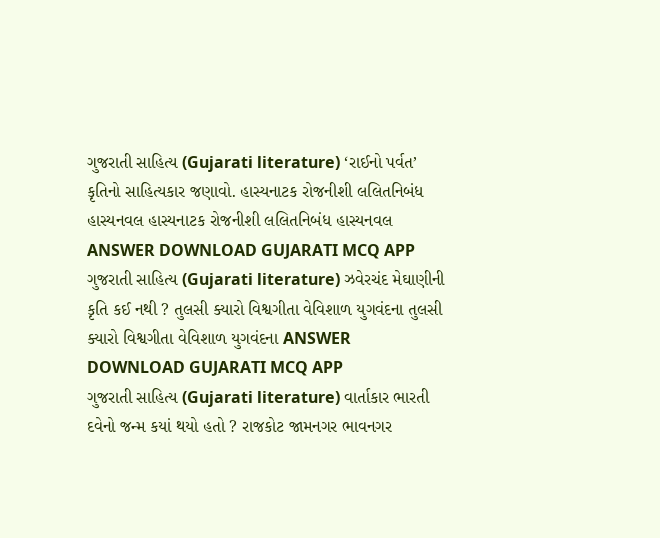ગુજરાતી સાહિત્ય (Gujarati literature) ‘રાઈનો પર્વત’ કૃતિનો સાહિત્યકાર જણાવો. હાસ્યનાટક રોજનીશી લલિતનિબંધ હાસ્યનવલ હાસ્યનાટક રોજનીશી લલિતનિબંધ હાસ્યનવલ ANSWER DOWNLOAD GUJARATI MCQ APP
ગુજરાતી સાહિત્ય (Gujarati literature) ઝવેરચંદ મેઘાણીની કૃતિ કઈ નથી ? તુલસી ક્યારો વિશ્વગીતા વેવિશાળ યુગવંદના તુલસી ક્યારો વિશ્વગીતા વેવિશાળ યુગવંદના ANSWER DOWNLOAD GUJARATI MCQ APP
ગુજરાતી સાહિત્ય (Gujarati literature) વાર્તાકાર ભારતી દવેનો જન્મ કયાં થયો હતો ? રાજકોટ જામનગર ભાવનગર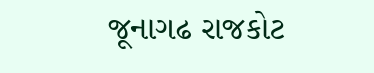જૂનાગઢ રાજકોટ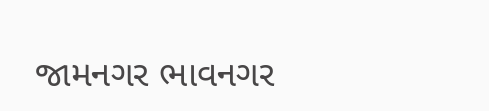જામનગર ભાવનગર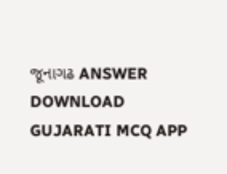જૂનાગઢ ANSWER DOWNLOAD GUJARATI MCQ APP